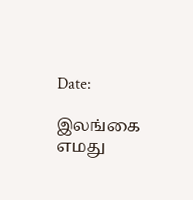Date:

இலங்கை எமது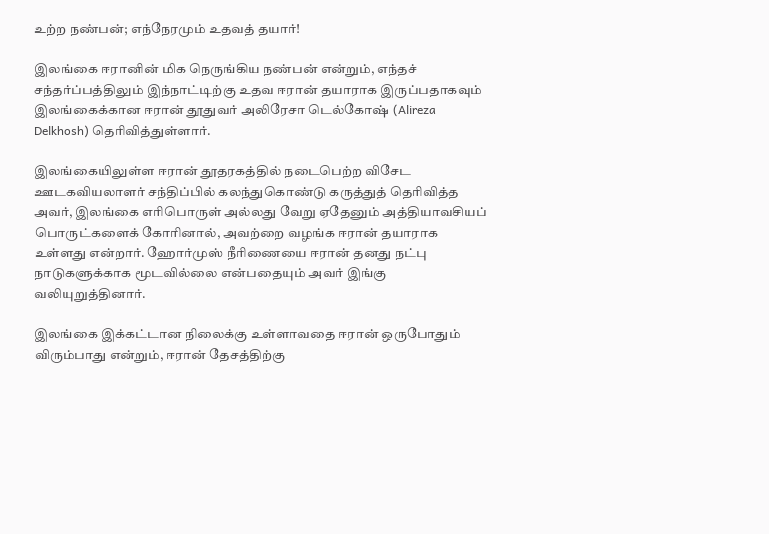உற்ற நண்பன்; எந்நேரமும் உதவத் தயார்!

இலங்கை ஈரானின் மிக நெருங்கிய நண்பன் என்றும், எந்தச் சந்தர்ப்பத்திலும் இந்நாட்டிற்கு உதவ ஈரான் தயாராக இருப்பதாகவும் இலங்கைக்கான ஈரான் தூதுவர் அலிரேசா டெல்கோஷ் (Alireza Delkhosh) தெரிவித்துள்ளார்.

இலங்கையிலுள்ள ஈரான் தூதரகத்தில் நடைபெற்ற விசேட ஊடகவியலாளர் சந்திப்பில் கலந்துகொண்டு கருத்துத் தெரிவித்த அவர், இலங்கை எரிபொருள் அல்லது வேறு ஏதேனும் அத்தியாவசியப் பொருட்களைக் கோரினால், அவற்றை வழங்க ஈரான் தயாராக உள்ளது என்றார். ஹோர்முஸ் நீரிணையை ஈரான் தனது நட்பு நாடுகளுக்காக மூடவில்லை என்பதையும் அவர் இங்கு வலியுறுத்தினார்.

இலங்கை இக்கட்டான நிலைக்கு உள்ளாவதை ஈரான் ஒருபோதும் விரும்பாது என்றும், ஈரான் தேசத்திற்கு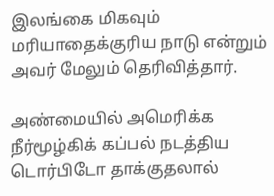இலங்கை மிகவும் மரியாதைக்குரிய நாடு என்றும் அவர் மேலும் தெரிவித்தார்.

அண்மையில் அமெரிக்க நீர்மூழ்கிக் கப்பல் நடத்திய டொர்பிடோ தாக்குதலால்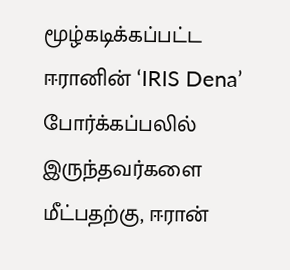மூழ்கடிக்கப்பட்ட ஈரானின் ‘IRIS Dena’ போர்க்கப்பலில் இருந்தவர்களை மீட்பதற்கு, ஈரான்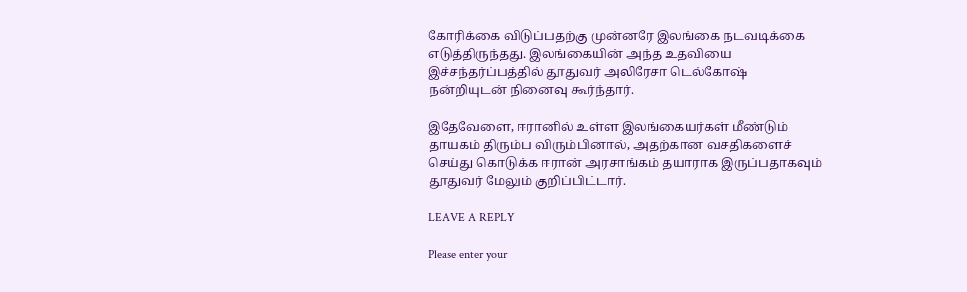கோரிக்கை விடுப்பதற்கு முன்னரே இலங்கை நடவடிக்கை எடுத்திருந்தது. இலங்கையின் அந்த உதவியை இச்சந்தர்ப்பத்தில் தூதுவர் அலிரேசா டெல்கோஷ் நன்றியுடன் நினைவு கூர்ந்தார்.

இதேவேளை, ஈரானில் உள்ள இலங்கையர்கள் மீண்டும் தாயகம் திரும்ப விரும்பினால், அதற்கான வசதிகளைச் செய்து கொடுக்க ஈரான் அரசாங்கம் தயாராக இருப்பதாகவும் தூதுவர் மேலும் குறிப்பிட்டார்.

LEAVE A REPLY

Please enter your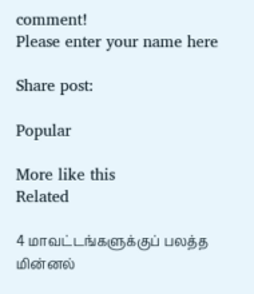comment!
Please enter your name here

Share post:

Popular

More like this
Related

4 மாவட்டங்களுக்குப் பலத்த மின்னல்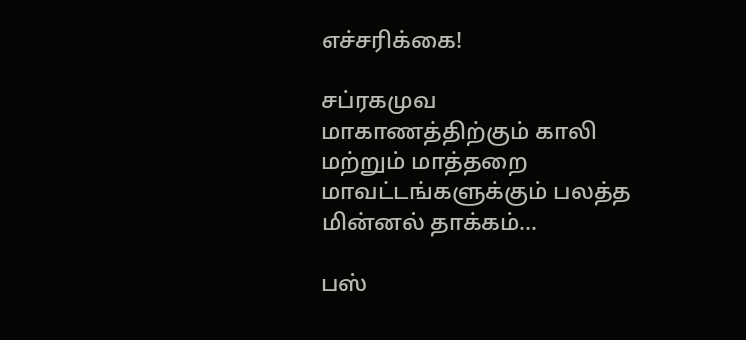எச்சரிக்கை!

சப்ரகமுவ மாகாணத்திற்கும் காலி மற்றும் மாத்தறை மாவட்டங்களுக்கும் பலத்த மின்னல் தாக்கம்...

பஸ்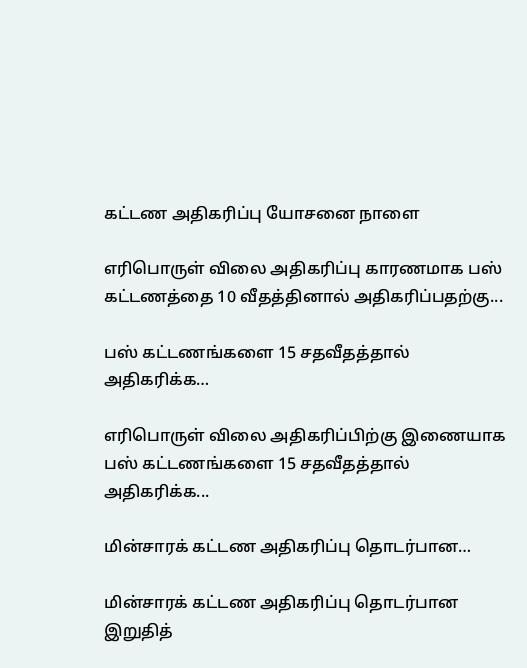கட்டண அதிகரிப்பு யோசனை நாளை

எரிபொருள் விலை அதிகரிப்பு காரணமாக பஸ் கட்டணத்தை 10 வீதத்தினால் அதிகரிப்பதற்கு...

பஸ் கட்டணங்களை 15 சதவீதத்தால் அதிகரிக்க…

எரிபொருள் விலை அதிகரிப்பிற்கு இணையாக பஸ் கட்டணங்களை 15 சதவீதத்தால் அதிகரிக்க...

மின்சாரக் கட்டண அதிகரிப்பு தொடர்பான…

மின்சாரக் கட்டண அதிகரிப்பு தொடர்பான இறுதித்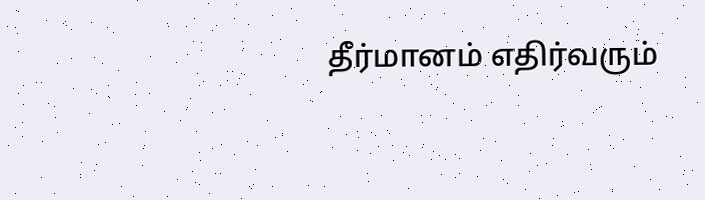தீர்மானம் எதிர்வரும்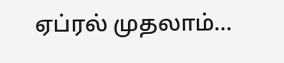ஏப்ரல் முதலாம்...